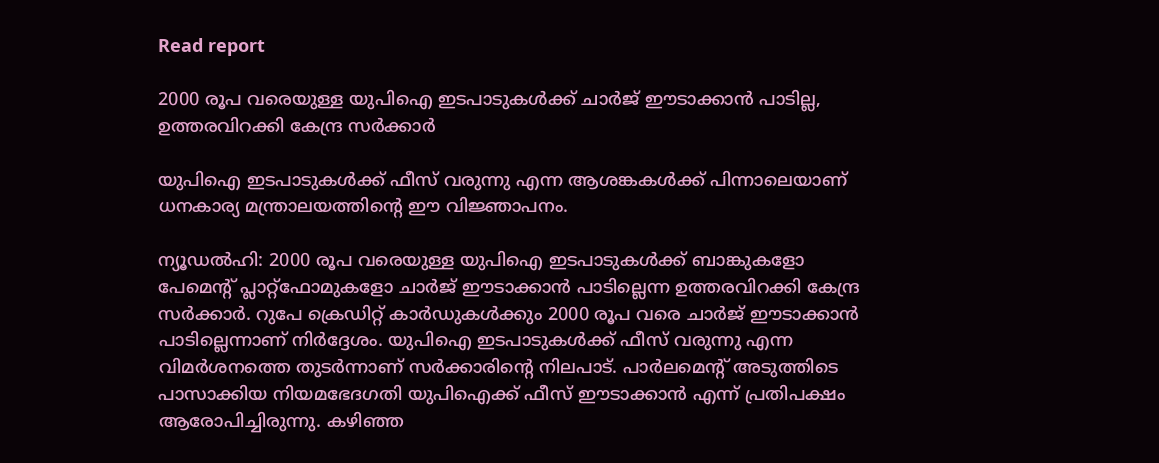Read report

2000 രൂപ വരെയുള്ള യുപിഐ ഇടപാടുകൾക്ക് ചാർജ് ഈടാക്കാൻ പാടില്ല, ഉത്തരവിറക്കി കേന്ദ്ര സർക്കാർ

യുപിഐ ഇടപാടുകൾക്ക് ഫീസ് വരുന്നു എന്ന ആശങ്കകൾക്ക് പിന്നാലെയാണ് ധനകാര്യ മന്ത്രാലയത്തിന്‍റെ ഈ വിജ്ഞാപനം.

ന്യൂഡൽഹി: 2000 രൂപ വരെയുള്ള യുപിഐ ഇടപാടുകൾക്ക് ബാങ്കുകളോ പേമെന്‍റ് പ്ലാറ്റ്ഫോമുകളോ ചാർജ് ഈടാക്കാൻ പാടില്ലെന്ന ഉത്തരവിറക്കി കേന്ദ്ര സർക്കാർ. റുപേ ക്രെഡിറ്റ് കാർഡുകൾക്കും 2000 രൂപ വരെ ചാർജ് ഈടാക്കാൻ പാടില്ലെന്നാണ് നിർദ്ദേശം. യുപിഐ ഇടപാടുകൾക്ക് ഫീസ് വരുന്നു എന്ന വിമർശനത്തെ തുടർന്നാണ് സർക്കാരിന്‍റെ നിലപാട്. പാർലമെന്‍റ് അടുത്തിടെ പാസാക്കിയ നിയമഭേദഗതി യുപിഐക്ക് ഫീസ് ഈടാക്കാൻ എന്ന് പ്രതിപക്ഷം ആരോപിച്ചിരുന്നു. കഴിഞ്ഞ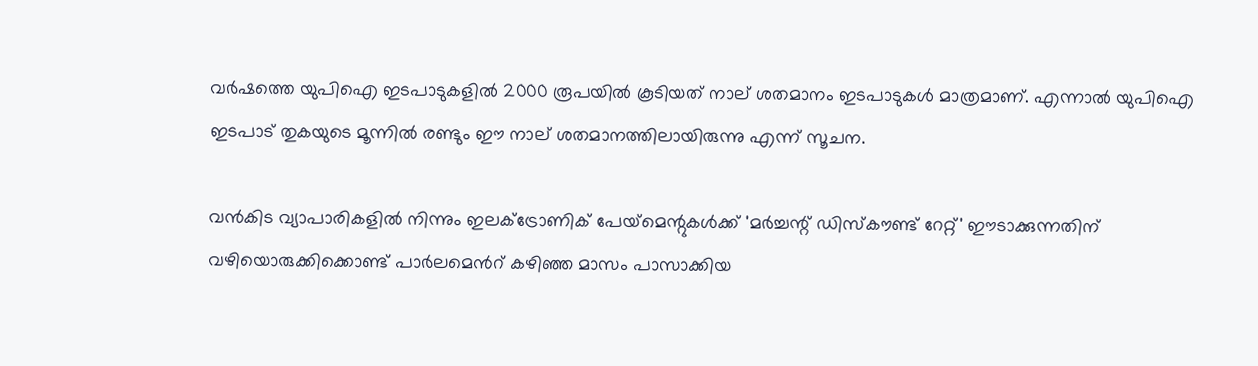വർഷത്തെ യുപിഐ ഇടപാടുകളിൽ 2000 രൂപയിൽ കൂടിയത് നാല് ശതമാനം ഇടപാടുകൾ മാത്രമാണ്. എന്നാൽ യുപിഐ ഇടപാട് തുകയുടെ മൂന്നിൽ രണ്ടും ഈ നാല് ശതമാനത്തിലായിരുന്നു എന്ന് സൂചന.

വൻകിട വ്യാപാരികളിൽ നിന്നും ഇലക്ട്രോണിക് പേയ്‌മെന്റുകൾക്ക് 'മർച്ചന്റ് ഡിസ്‌കൗണ്ട് റേറ്റ്' ഈടാക്കുന്നതിന് വഴിയൊരുക്കിക്കൊണ്ട് പാർലമെന്‍റ് കഴിഞ്ഞ മാസം പാസാക്കിയ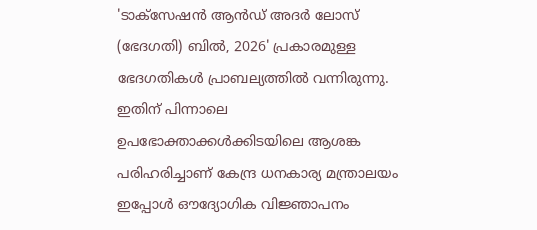'ടാക്സേഷൻ ആൻഡ് അദർ ലോസ് (ഭേദഗതി) ബിൽ, 2026' പ്രകാരമുള്ള ഭേദഗതികൾ പ്രാബല്യത്തിൽ വന്നിരുന്നു. ഇതിന് പിന്നാലെ ഉപഭോക്താക്കൾക്കിടയിലെ ആശങ്ക പരിഹരിച്ചാണ് കേന്ദ്ര ധനകാര്യ മന്ത്രാലയം ഇപ്പോൾ ഔദ്യോഗിക വിജ്ഞാപനം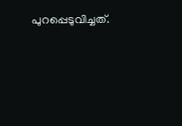പുറപ്പെടുവിച്ചത്.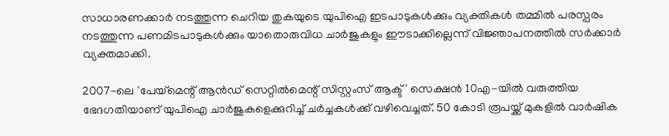സാധാരണക്കാർ നടത്തുന്ന ചെറിയ തുകയുടെ യുപിഐ ഇടപാടുകൾക്കും വ്യക്തികൾ തമ്മിൽ പരസ്പരം നടത്തുന്ന പണമിടപാടുകൾക്കും യാതൊരുവിധ ചാർജുകളും ഈടാക്കില്ലെന്ന് വിജ്ഞാപനത്തിൽ സർക്കാർ വ്യക്തമാക്കി.

2007-ലെ 'പേയ്‌മെന്റ് ആൻഡ് സെറ്റിൽമെന്റ് സിസ്റ്റംസ് ആക്ട്' സെക്ഷൻ 10എ-യിൽ വരുത്തിയ ഭേദഗതിയാണ് യുപിഐ ചാർജുകളെക്കുറിച്ച് ചർച്ചകൾക്ക് വഴിവെച്ചത്. 50 കോടി രൂപയ്ക്ക് മുകളിൽ വാർഷിക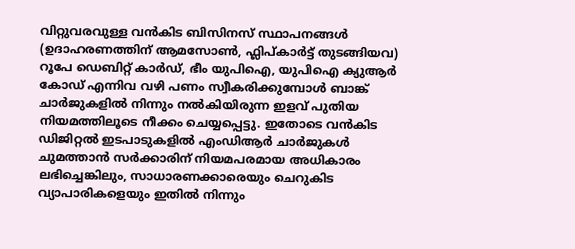വിറ്റുവരവുള്ള വൻകിട ബിസിനസ് സ്ഥാപനങ്ങൾ (ഉദാഹരണത്തിന് ആമസോൺ, ഫ്ലിപ്കാർട്ട് തുടങ്ങിയവ) റൂപേ ഡെബിറ്റ് കാർഡ്, ഭീം യുപിഐ, യുപിഐ ക്യുആർ കോഡ് എന്നിവ വഴി പണം സ്വീകരിക്കുമ്പോൾ ബാങ്ക് ചാർജുകളിൽ നിന്നും നൽകിയിരുന്ന ഇളവ് പുതിയ നിയമത്തിലൂടെ നീക്കം ചെയ്യപ്പെട്ടു. ഇതോടെ വൻകിട ഡിജിറ്റൽ ഇടപാടുകളിൽ എംഡിആർ ചാർജുകൾ ചുമത്താൻ സർക്കാരിന് നിയമപരമായ അധികാരം ലഭിച്ചെങ്കിലും, സാധാരണക്കാരെയും ചെറുകിട വ്യാപാരികളെയും ഇതിൽ നിന്നും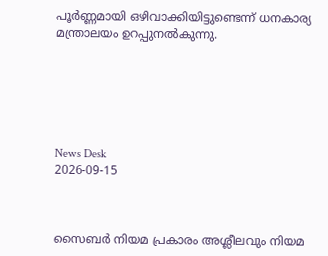പൂർണ്ണമായി ഒഴിവാക്കിയിട്ടുണ്ടെന്ന് ധനകാര്യ മന്ത്രാലയം ഉറപ്പുനൽകുന്നു.






News Desk
2026-09-15



സൈബര്‍ നിയമ പ്രകാരം അശ്ലീലവും നിയമ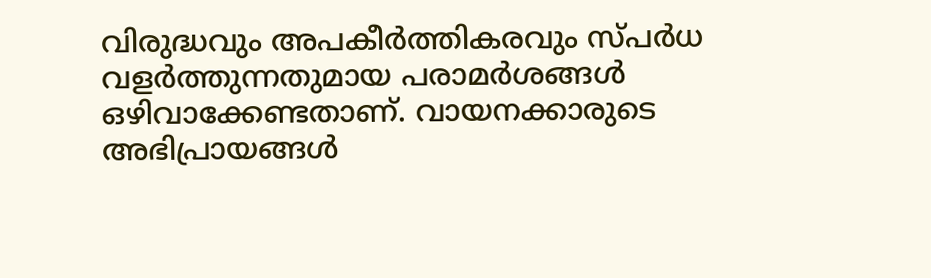വിരുദ്ധവും അപകീര്‍ത്തികരവും സ്പര്‍ധ വളര്‍ത്തുന്നതുമായ പരാമര്‍ശങ്ങള്‍ ഒഴിവാക്കേണ്ടതാണ്. വായനക്കാരുടെ അഭിപ്രായങ്ങള്‍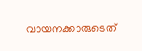വായനക്കാരുടെത്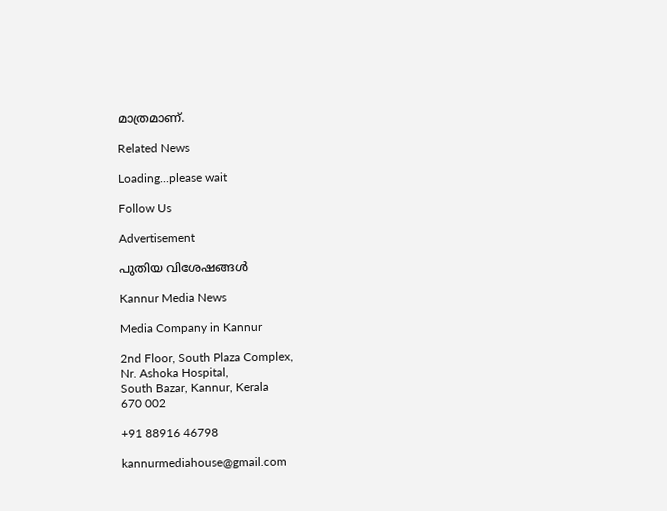മാത്രമാണ്.

Related News

Loading...please wait

Follow Us

Advertisement

പുതിയ വിശേഷങ്ങൾ

Kannur Media News

Media Company in Kannur

2nd Floor, South Plaza Complex,
Nr. Ashoka Hospital,
South Bazar, Kannur, Kerala
670 002

+91 88916 46798

kannurmediahouse@gmail.com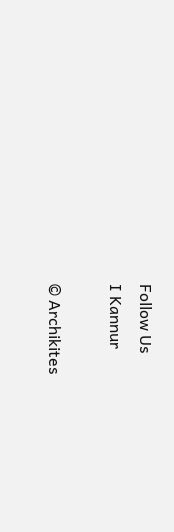Follow Us
I Kannur

© Archikites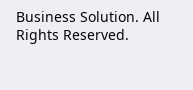Business Solution. All Rights Reserved.